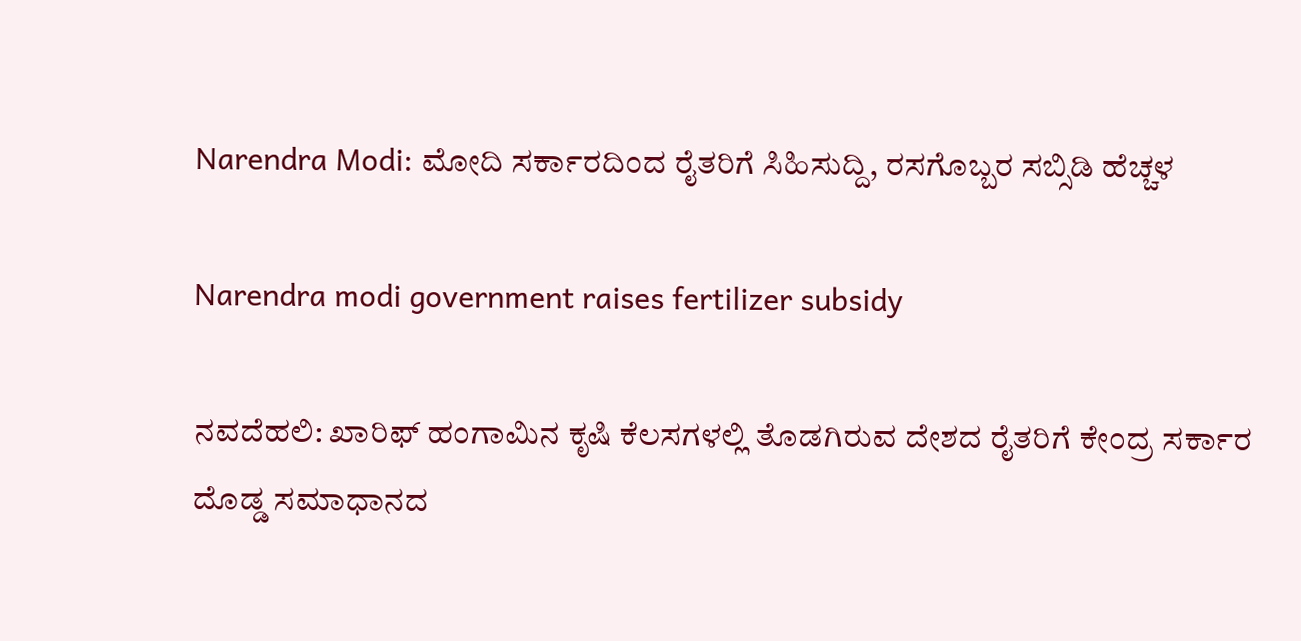Narendra Modi: ಮೋದಿ ಸರ್ಕಾರದಿಂದ ರೈತರಿಗೆ ಸಿಹಿಸುದ್ದಿ, ರಸಗೊಬ್ಬರ ಸಬ್ಸಿಡಿ ಹೆಚ್ಚಳ

Narendra modi government raises fertilizer subsidy

ನವದೆಹಲಿ: ಖಾರಿಫ್ ಹಂಗಾಮಿನ ಕೃಷಿ ಕೆಲಸಗಳಲ್ಲಿ ತೊಡಗಿರುವ ದೇಶದ ರೈತರಿಗೆ ಕೇಂದ್ರ ಸರ್ಕಾರ ದೊಡ್ಡ ಸಮಾಧಾನದ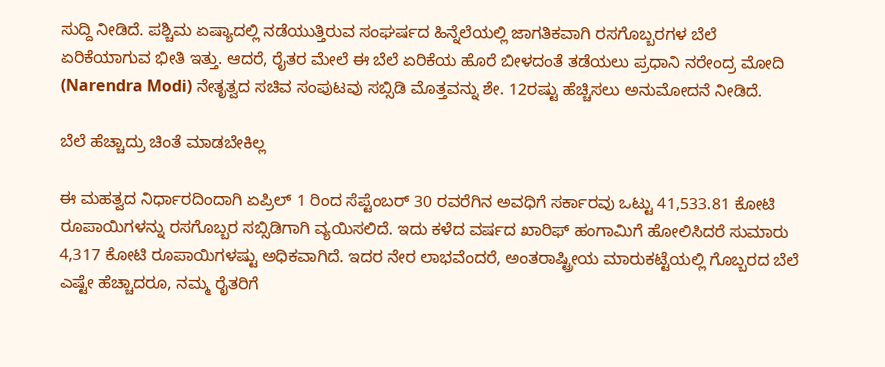ಸುದ್ದಿ ನೀಡಿದೆ. ಪಶ್ಚಿಮ ಏಷ್ಯಾದಲ್ಲಿ ನಡೆಯುತ್ತಿರುವ ಸಂಘರ್ಷದ ಹಿನ್ನೆಲೆಯಲ್ಲಿ ಜಾಗತಿಕವಾಗಿ ರಸಗೊಬ್ಬರಗಳ ಬೆಲೆ ಏರಿಕೆಯಾಗುವ ಭೀತಿ ಇತ್ತು. ಆದರೆ, ರೈತರ ಮೇಲೆ ಈ ಬೆಲೆ ಏರಿಕೆಯ ಹೊರೆ ಬೀಳದಂತೆ ತಡೆಯಲು ಪ್ರಧಾನಿ ನರೇಂದ್ರ ಮೋದಿ (Narendra Modi) ನೇತೃತ್ವದ ಸಚಿವ ಸಂಪುಟವು ಸಬ್ಸಿಡಿ ಮೊತ್ತವನ್ನು ಶೇ. 12ರಷ್ಟು ಹೆಚ್ಚಿಸಲು ಅನುಮೋದನೆ ನೀಡಿದೆ.

ಬೆಲೆ ಹೆಚ್ಚಾದ್ರು ಚಿಂತೆ ಮಾಡಬೇಕಿಲ್ಲ

ಈ ಮಹತ್ವದ ನಿರ್ಧಾರದಿಂದಾಗಿ ಏಪ್ರಿಲ್ 1 ರಿಂದ ಸೆಪ್ಟೆಂಬರ್ 30 ರವರೆಗಿನ ಅವಧಿಗೆ ಸರ್ಕಾರವು ಒಟ್ಟು 41,533.81 ಕೋಟಿ ರೂಪಾಯಿಗಳನ್ನು ರಸಗೊಬ್ಬರ ಸಬ್ಸಿಡಿಗಾಗಿ ವ್ಯಯಿಸಲಿದೆ. ಇದು ಕಳೆದ ವರ್ಷದ ಖಾರಿಫ್ ಹಂಗಾಮಿಗೆ ಹೋಲಿಸಿದರೆ ಸುಮಾರು 4,317 ಕೋಟಿ ರೂಪಾಯಿಗಳಷ್ಟು ಅಧಿಕವಾಗಿದೆ. ಇದರ ನೇರ ಲಾಭವೆಂದರೆ, ಅಂತರಾಷ್ಟ್ರೀಯ ಮಾರುಕಟ್ಟೆಯಲ್ಲಿ ಗೊಬ್ಬರದ ಬೆಲೆ ಎಷ್ಟೇ ಹೆಚ್ಚಾದರೂ, ನಮ್ಮ ರೈತರಿಗೆ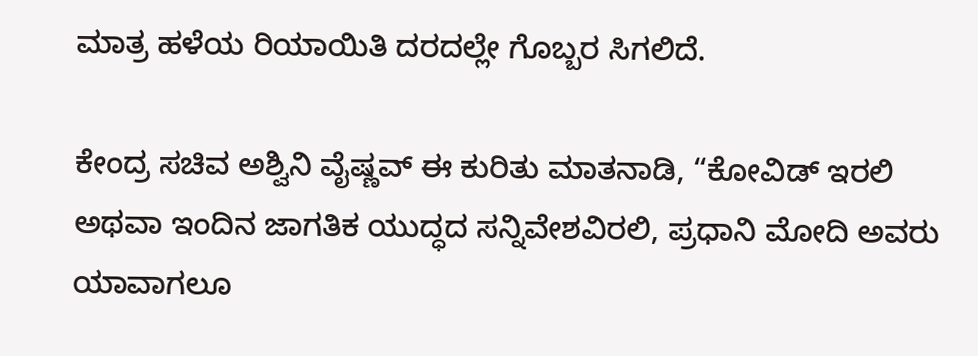ಮಾತ್ರ ಹಳೆಯ ರಿಯಾಯಿತಿ ದರದಲ್ಲೇ ಗೊಬ್ಬರ ಸಿಗಲಿದೆ.

ಕೇಂದ್ರ ಸಚಿವ ಅಶ್ವಿನಿ ವೈಷ್ಣವ್ ಈ ಕುರಿತು ಮಾತನಾಡಿ, “ಕೋವಿಡ್ ಇರಲಿ ಅಥವಾ ಇಂದಿನ ಜಾಗತಿಕ ಯುದ್ಧದ ಸನ್ನಿವೇಶವಿರಲಿ, ಪ್ರಧಾನಿ ಮೋದಿ ಅವರು ಯಾವಾಗಲೂ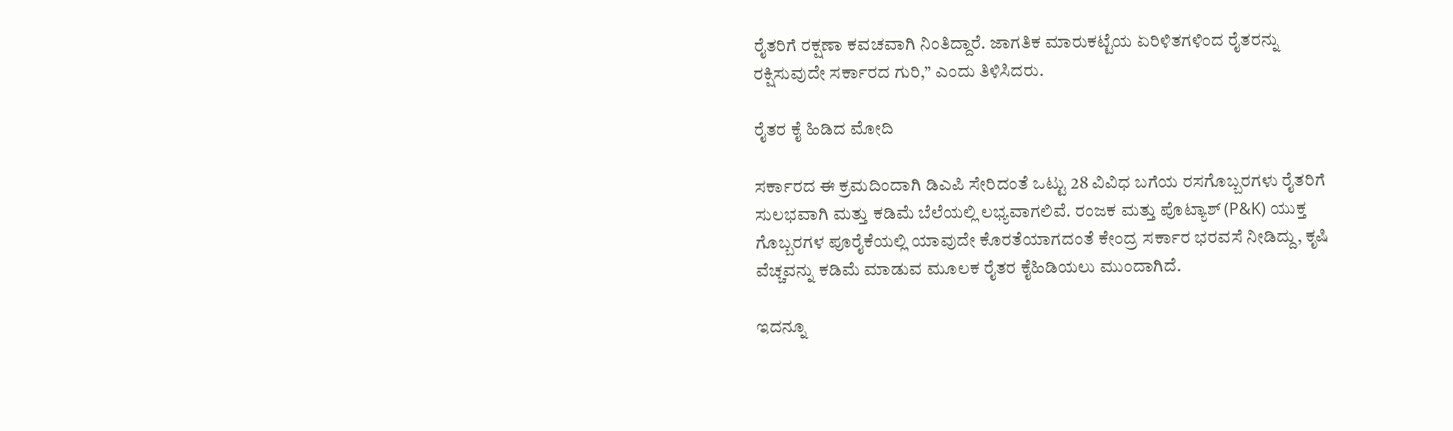ರೈತರಿಗೆ ರಕ್ಷಣಾ ಕವಚವಾಗಿ ನಿಂತಿದ್ದಾರೆ. ಜಾಗತಿಕ ಮಾರುಕಟ್ಟೆಯ ಏರಿಳಿತಗಳಿಂದ ರೈತರನ್ನು ರಕ್ಷಿಸುವುದೇ ಸರ್ಕಾರದ ಗುರಿ,” ಎಂದು ತಿಳಿಸಿದರು.

ರೈತರ ಕೈ ಹಿಡಿದ ಮೋದಿ

ಸರ್ಕಾರದ ಈ ಕ್ರಮದಿಂದಾಗಿ ಡಿಎಪಿ ಸೇರಿದಂತೆ ಒಟ್ಟು 28 ವಿವಿಧ ಬಗೆಯ ರಸಗೊಬ್ಬರಗಳು ರೈತರಿಗೆ ಸುಲಭವಾಗಿ ಮತ್ತು ಕಡಿಮೆ ಬೆಲೆಯಲ್ಲಿ ಲಭ್ಯವಾಗಲಿವೆ. ರಂಜಕ ಮತ್ತು ಪೊಟ್ಯಾಶ್ (P&K) ಯುಕ್ತ ಗೊಬ್ಬರಗಳ ಪೂರೈಕೆಯಲ್ಲಿ ಯಾವುದೇ ಕೊರತೆಯಾಗದಂತೆ ಕೇಂದ್ರ ಸರ್ಕಾರ ಭರವಸೆ ನೀಡಿದ್ದು, ಕೃಷಿ ವೆಚ್ಚವನ್ನು ಕಡಿಮೆ ಮಾಡುವ ಮೂಲಕ ರೈತರ ಕೈಹಿಡಿಯಲು ಮುಂದಾಗಿದೆ.

ಇದನ್ನೂ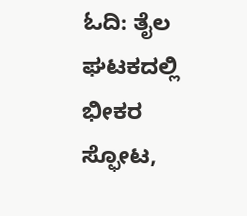ಓದಿ: ತೈಲ ಘಟಕದಲ್ಲಿ ಭೀಕರ ಸ್ಫೋಟ,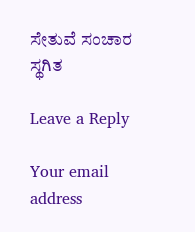ಸೇತುವೆ ಸಂಚಾರ ಸ್ಥಗಿತ

Leave a Reply

Your email address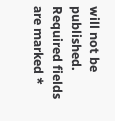will not be published. Required fields are marked *